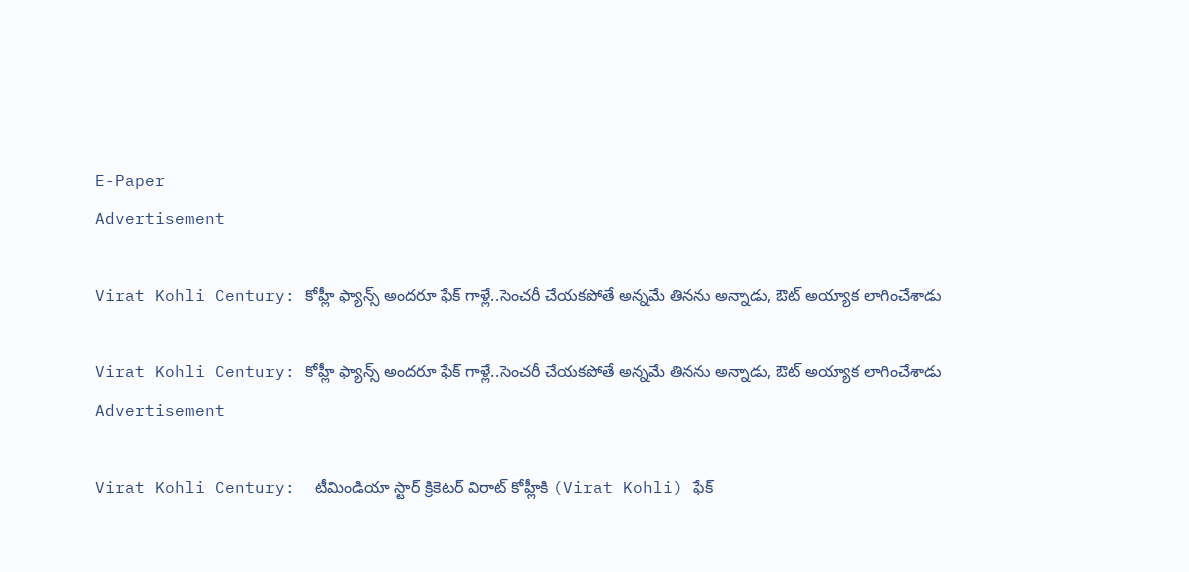E-Paper
Advertisement

Virat Kohli Century: కోహ్లీ ఫ్యాన్స్ అంద‌రూ ఫేక్ గాళ్లే..సెంచ‌రీ చేయ‌క‌పోతే అన్నమే తిన‌ను అన్నాడు, ఔట్ అయ్యాక లాగించేశాడు

Virat Kohli Century: కోహ్లీ ఫ్యాన్స్ అంద‌రూ ఫేక్ గాళ్లే..సెంచ‌రీ చేయ‌క‌పోతే అన్నమే తిన‌ను అన్నాడు, ఔట్ అయ్యాక లాగించేశాడు
Advertisement

Virat Kohli Century:  టీమిండియా స్టార్ క్రికెటర్ విరాట్ కోహ్లీకి (Virat Kohli) ఫేక్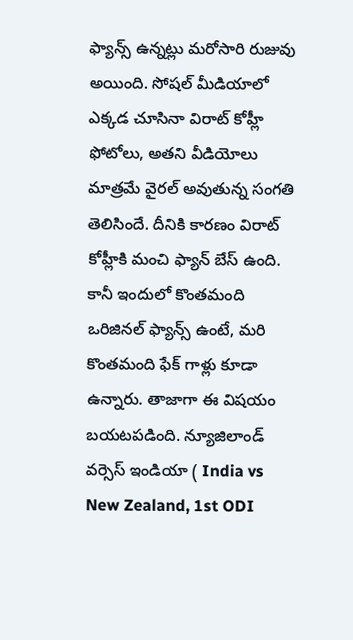ఫ్యాన్స్ ఉన్నట్లు మరోసారి రుజువు అయింది. సోషల్ మీడియాలో ఎక్కడ చూసినా విరాట్ కోహ్లీ ఫోటోలు, అతని వీడియోలు మాత్రమే వైరల్ అవుతున్న సంగతి తెలిసిందే. దీనికి కారణం విరాట్ కోహ్లీకి మంచి ఫ్యాన్ బేస్ ఉంది. కానీ ఇందులో కొంతమంది ఒరిజినల్ ఫ్యాన్స్ ఉంటే, మరి కొంతమంది ఫేక్ గాళ్లు కూడా ఉన్నారు. తాజాగా ఈ విషయం బయటపడింది. న్యూజిలాండ్ వర్సెస్ ఇండియా ( India vs New Zealand, 1st ODI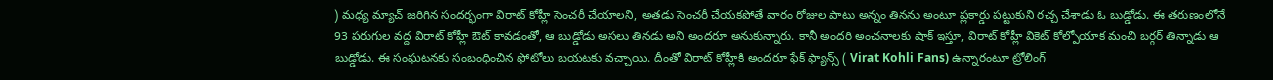) మధ్య మ్యాచ్ జరిగిన సందర్భంగా విరాట్ కోహ్లీ సెంచరీ చేయాలని, అతడు సెంచరీ చేయకపోతే వారం రోజుల పాటు అన్నం తినను అంటూ ప్లకార్డు పట్టుకుని రచ్చ చేశాడు ఓ బుడ్డోడు. ఈ తరుణంలోనే 93 పరుగుల వద్ద విరాట్ కోహ్లీ ఔట్ కావడంతో, ఆ బుడ్డోడు అసలు తినడు అని అందరూ అనుకున్నారు. కానీ అందరి అంచనాలకు షాక్ ఇస్తూ, విరాట్ కోహ్లీ వికెట్ కోల్పోయాక మంచి బర్గర్ తిన్నాడు ఆ బుడ్డోడు. ఈ సంఘటనకు సంబంధించిన ఫోటోలు బయటకు వచ్చాయి. దీంతో విరాట్ కోహ్లీకి అంద‌రూ ఫేక్ ఫ్యాన్స్ ( Virat Kohli Fans) ఉన్నారంటూ ట్రోలింగ్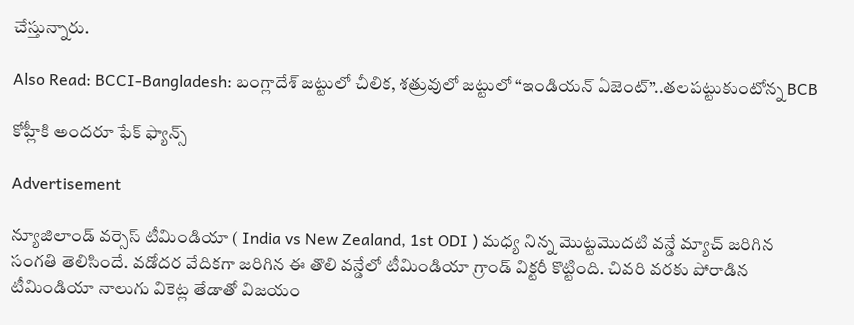చేస్తున్నారు.

Also Read: BCCI-Bangladesh: బంగ్లాదేశ్ జ‌ట్టులో చీలిక‌, శ‌త్రువులో జ‌ట్టులో “ఇండియన్ ఏజెంట్”..త‌ల‌ప‌ట్టుకుంటోన్న BCB

కోహ్లీకి అంద‌రూ ఫేక్ ఫ్యాన్స్‌

Advertisement

న్యూజిలాండ్ వర్సెస్ టీమిండియా ( India vs New Zealand, 1st ODI ) మధ్య నిన్న మొట్టమొదటి వన్డే మ్యాచ్ జరిగిన సంగతి తెలిసిందే. వడోదర వేదికగా జరిగిన ఈ తొలి వన్డేలో టీమిండియా గ్రాండ్ విక్టరీ కొట్టింది. చివరి వరకు పోరాడిన టీమిండియా నాలుగు వికెట్ల తేడాతో విజయం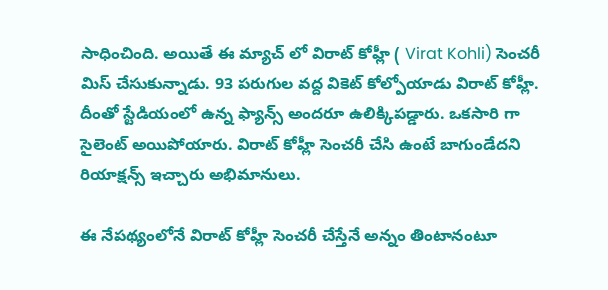సాధించింది. అయితే ఈ మ్యాచ్ లో విరాట్ కోహ్లీ ( Virat Kohli) సెంచరీ మిస్ చేసుకున్నాడు. 93 పరుగుల వద్ద వికెట్ కోల్పోయాడు విరాట్ కోహ్లీ. దీంతో స్టేడియంలో ఉన్న ఫ్యాన్స్ అందరూ ఉలిక్కిపడ్డారు. ఒకసారి గా సైలెంట్ అయిపోయారు. విరాట్ కోహ్లీ సెంచరీ చేసి ఉంటే బాగుండేదని రియాక్షన్స్ ఇచ్చారు అభిమానులు.

ఈ నేపథ్యంలోనే విరాట్ కోహ్లీ సెంచరీ చేస్తేనే అన్నం తింటానంటూ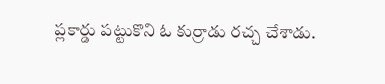ప్లకార్డు పట్టుకొని ఓ కుర్రాడు రచ్చ చేశాడు.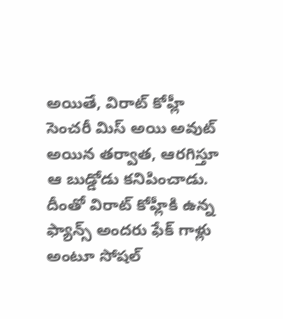అయితే, విరాట్ కోహ్లీ సెంచరీ మిస్ అయి అవుట్ అయిన తర్వాత, ఆరగిస్తూ ఆ బుడ్డోడు కనిపించాడు. దీంతో విరాట్ కోహ్లీకి ఉన్న ఫ్యాన్స్ అందరు ఫేక్ గాళ్లు అంటూ సోషల్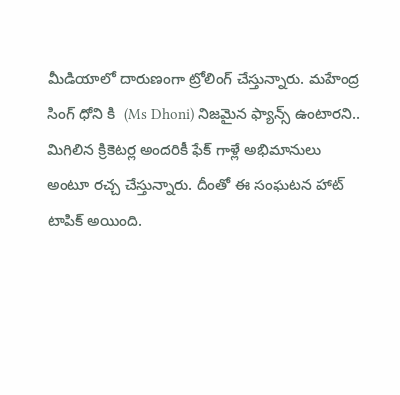మీడియాలో దారుణంగా ట్రోలింగ్ చేస్తున్నారు. మహేంద్ర సింగ్ ధోని కి  (Ms Dhoni) నిజమైన ఫ్యాన్స్ ఉంటారని.. మిగిలిన క్రికెటర్ల అందరికీ ఫేక్ గాళ్లే అభిమానులు అంటూ రచ్చ చేస్తున్నారు. దీంతో ఈ సంఘటన హాట్ టాపిక్ అయింది.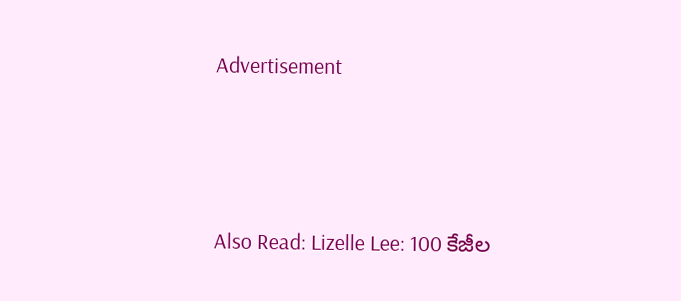Advertisement



Also Read: Lizelle Lee: 100 కేజీల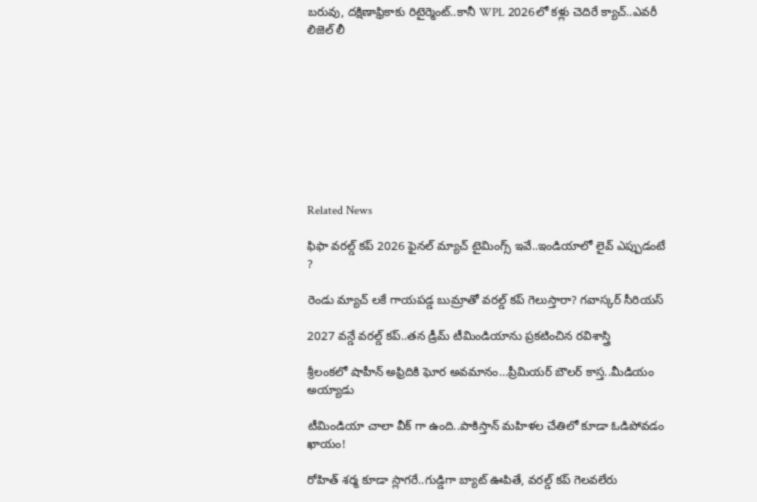బ‌రువు, ద‌క్షిణాఫ్రికాకు రిటైర్మెంట్‌..కానీ WPL 2026లో క‌ళ్లు చెదిరే క్యాచ్‌..ఎవ‌రీ లిజెల్ లీ









Related News

ఫిఫా వ‌ర‌ల్డ్ క‌ప్ 2026 ఫైన‌ల్ మ్యాచ్ టైమింగ్స్ ఇవే..ఇండియాలో లైవ్ ఎప్పుడంటే ?

రెండు మ్యాచ్ ల‌కే గాయ‌ప‌డ్డ బుమ్రాతో వ‌ర‌ల్డ్ క‌ప్ గెలుస్తారా? గ‌వాస్క‌ర్ సీరియ‌స్‌

2027 వ‌న్డే వ‌ర‌ల్డ్ క‌ప్..త‌న డ్రీమ్ టీమిండియాను ప్ర‌క‌టించిన ర‌విశాస్త్రి

శ్రీలంక‌లో షాహీన్ అఫ్రిదికి ఘోర అవ‌మానం…ప్రీమియ‌ర్ బౌల‌ర్ కాస్త..మీడియం అయ్యాడు

టీమిండియా చాలా వీక్ గా ఉంది..పాకిస్తాన్ మ‌హిళ‌ల చేతిలో కూడా ఓడిపోవ‌డం ఖాయం!

రోహిత్ శ‌ర్మ‌ కూడా స్లాగ‌రే..గుడ్డిగా బ్యాట్ ఊపితే, వ‌ర‌ల్డ్ క‌ప్ గెల‌వ‌లేరు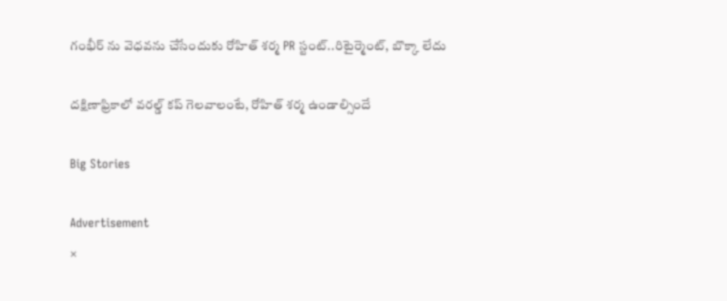గంభీర్ ను వెధ‌వ‌ను చేసేందుకు రోహిత్ శ‌ర్మ PR స్టంట్..రిటైర్మెంట్, బొక్కా లేదు

దక్షిణాఫ్రికాలో వ‌ర‌ల్డ్ క‌ప్ గెల‌వాలంటే, రోహిత్ శ‌ర్మ ఉండాల్సిందే

Big Stories

Advertisement
×